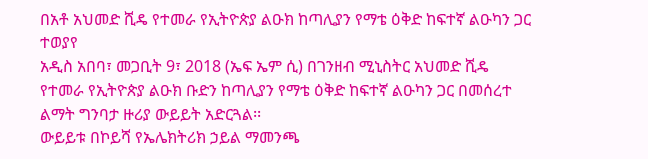በአቶ አህመድ ሺዴ የተመራ የኢትዮጵያ ልዑክ ከጣሊያን የማቴ ዕቅድ ከፍተኛ ልዑካን ጋር ተወያየ
አዲስ አበባ፣ መጋቢት 9፣ 2018 (ኤፍ ኤም ሲ) በገንዘብ ሚኒስትር አህመድ ሺዴ የተመራ የኢትዮጵያ ልዑክ ቡድን ከጣሊያን የማቴ ዕቅድ ከፍተኛ ልዑካን ጋር በመሰረተ ልማት ግንባታ ዙሪያ ውይይት አድርጓል፡፡
ውይይቱ በኮይሻ የኤሌክትሪክ ኃይል ማመንጫ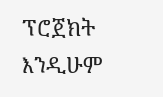ፕሮጀክት እንዲሁም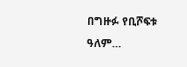በግዙፉ የቢሾፍቱ ዓለም…